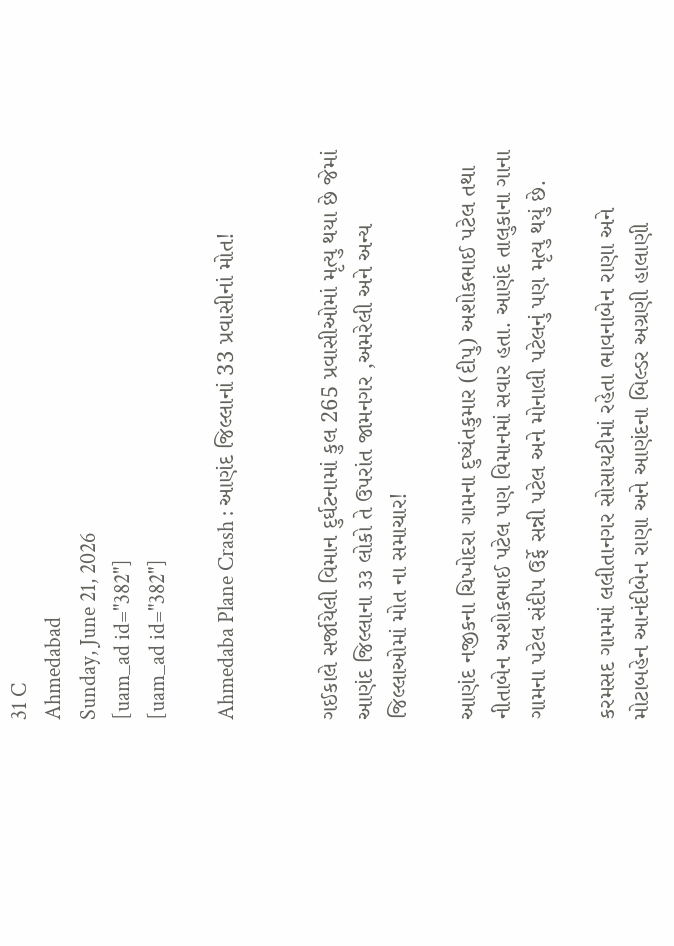31 C
Ahmedabad
Sunday, June 21, 2026
[uam_ad id="382"]
[uam_ad id="382"]

Ahmedaba Plane Crash : આણંદ જિલ્લાનાં 33 પ્રવાસીનાં મોત!


ગઈકાલે સર્જાયેલી વિમાન દુર્ઘટનામાં કુલ 265 પ્રવાસીઓમાં મૃત્યુ થયા છે જેમાં આણંદ જિલ્લાના ૩૩ લોકો તે ઉપરાંત જામનગર ,અમરેલી અને અન્ય જિલ્લાઓમાં મોત ના સમાચાર!

આણંદ નજીકના ચિખોદરા ગામના દુષ્યંતકુમાર (દીપુ) અશોકભાઈ પટેલ તથા નીતાબેન અશોકભાઈ પટેલ પણ વિમાનમાં સવાર હતા. આણંદ તાલુકાના ગાના ગામના પટેલ સંદીપ ઉર્ફે સન્ની પટેલ અને મોનાલી પટેલનું પણ મૃત્યુ થયું છે.

કરમસદ ગામમાં લલીતાનગર સોસાયટીમાં રહેતા ભાવનાબેન રાણા અને મોટાબહેન આનંદીબેન રાણા અને આણંદના બિલ્ડર અગ્રણી હાલાણી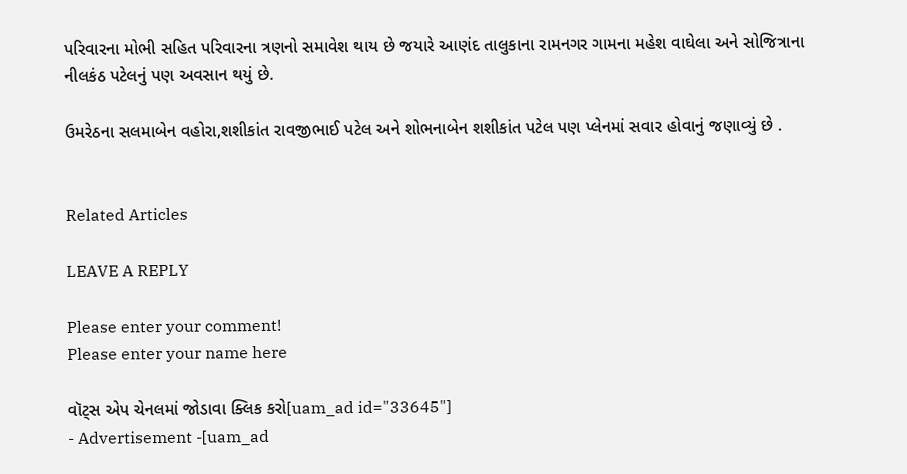પરિવારના મોભી સહિત પરિવારના ત્રણનો સમાવેશ થાય છે જયારે આણંદ તાલુકાના રામનગર ગામના મહેશ વાઘેલા અને સોજિત્રાના નીલકંઠ પટેલનું પણ અવસાન થયું છે.

ઉમરેઠના સલમાબેન વહોરા,શશીકાંત રાવજીભાઈ પટેલ અને શોભનાબેન શશીકાંત પટેલ પણ પ્લેનમાં સવાર હોવાનું જણાવ્યું છે .


Related Articles

LEAVE A REPLY

Please enter your comment!
Please enter your name here

વૉટ્સ એપ ચેનલમાં જોડાવા ક્લિક કરો[uam_ad id="33645"]
- Advertisement -[uam_ad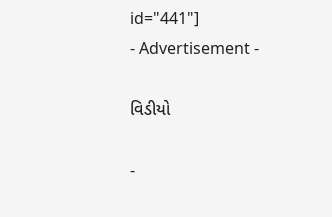id="441"]
- Advertisement -

વિડીયો

-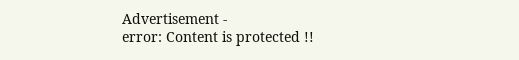Advertisement -
error: Content is protected !!